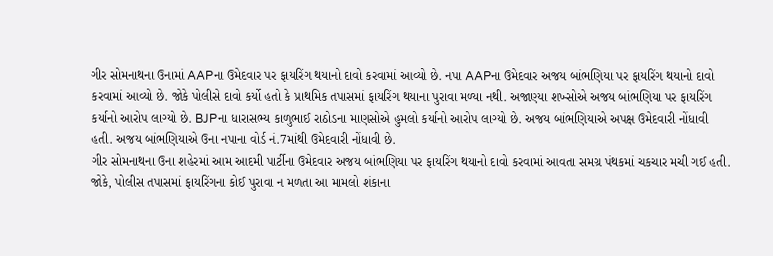ગીર સોમનાથના ઉનામાં AAPના ઉમેદવાર પર ફાયરિંગ થયાનો દાવો કરવામાં આવ્યો છે. નપા AAPના ઉમેદવાર અજય બાંભણિયા પર ફાયરિંગ થયાનો દાવો કરવામાં આવ્યો છે. જોકે પોલીસે દાવો કર્યો હતો કે પ્રાથમિક તપાસમાં ફાયરિંગ થયાના પુરાવા મળ્યા નથી. અજાણ્યા શખ્સોએ અજય બાંભણિયા પર ફાયરિંગ કર્યાનો આરોપ લાગ્યો છે. BJPના ધારાસભ્ય કાળુભાઈ રાઠોડના માણસોએ હુમલો કર્યાનો આરોપ લાગ્યો છે. અજય બાંભણિયાએ અપક્ષ ઉમેદવારી નોંધાવી હતી. અજય બાંભણિયાએ ઉના નપાના વોર્ડ નં.7માંથી ઉમેદવારી નોંધાવી છે.
ગીર સોમનાથના ઉના શહેરમાં આમ આદમી પાર્ટીના ઉમેદવાર અજય બાંભણિયા પર ફાયરિંગ થયાનો દાવો કરવામાં આવતા સમગ્ર પંથકમાં ચકચાર મચી ગઈ હતી. જોકે, પોલીસ તપાસમાં ફાયરિંગના કોઈ પુરાવા ન મળતા આ મામલો શંકાના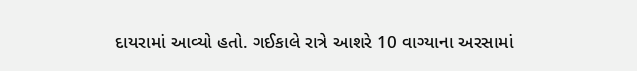દાયરામાં આવ્યો હતો. ગઈકાલે રાત્રે આશરે 10 વાગ્યાના અરસામાં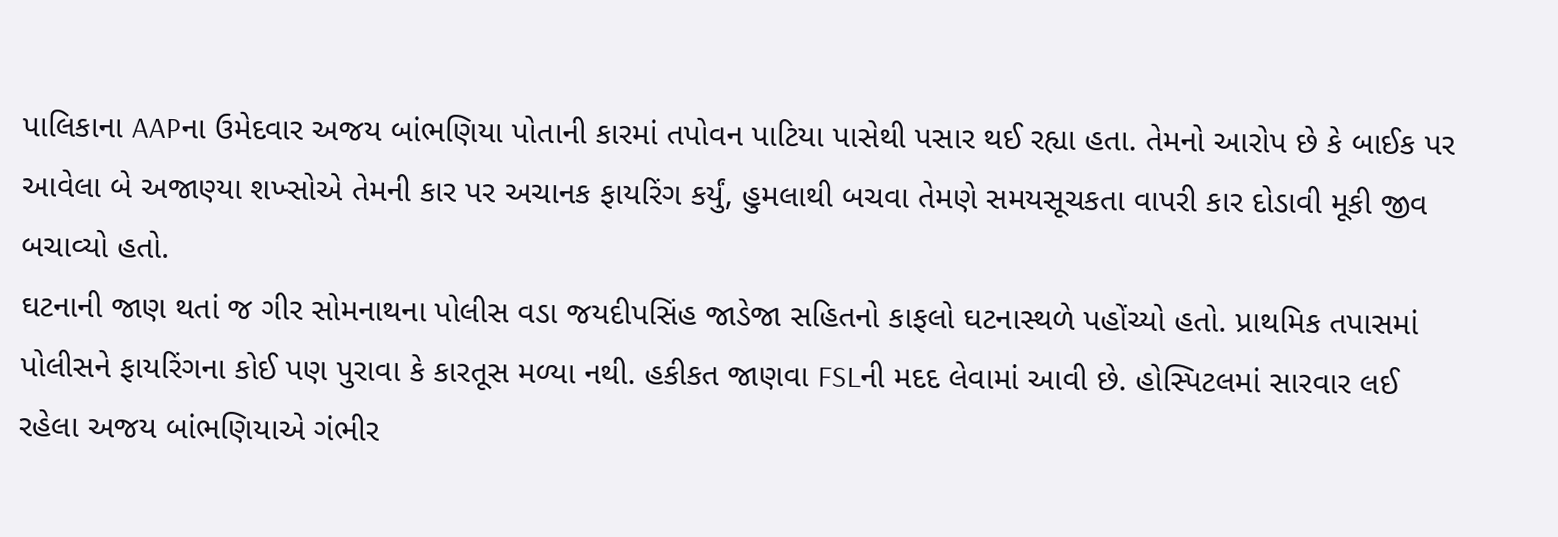પાલિકાના AAPના ઉમેદવાર અજય બાંભણિયા પોતાની કારમાં તપોવન પાટિયા પાસેથી પસાર થઈ રહ્યા હતા. તેમનો આરોપ છે કે બાઈક પર આવેલા બે અજાણ્યા શખ્સોએ તેમની કાર પર અચાનક ફાયરિંગ કર્યું, હુમલાથી બચવા તેમણે સમયસૂચકતા વાપરી કાર દોડાવી મૂકી જીવ બચાવ્યો હતો.
ઘટનાની જાણ થતાં જ ગીર સોમનાથના પોલીસ વડા જયદીપસિંહ જાડેજા સહિતનો કાફલો ઘટનાસ્થળે પહોંચ્યો હતો. પ્રાથમિક તપાસમાં પોલીસને ફાયરિંગના કોઈ પણ પુરાવા કે કારતૂસ મળ્યા નથી. હકીકત જાણવા FSLની મદદ લેવામાં આવી છે. હોસ્પિટલમાં સારવાર લઈ રહેલા અજય બાંભણિયાએ ગંભીર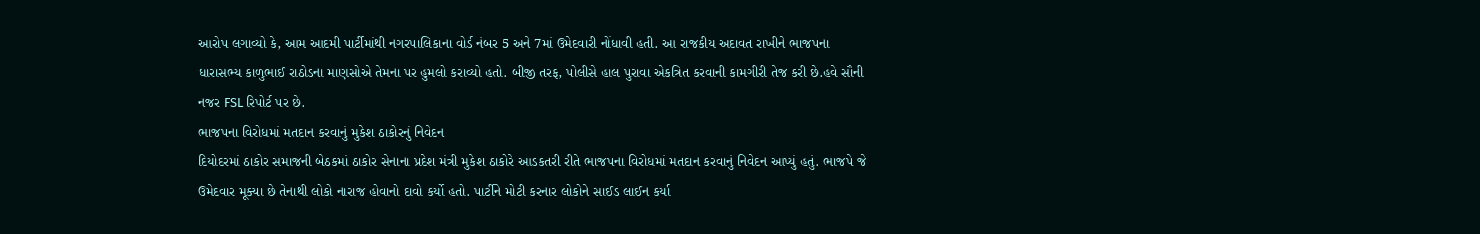આરોપ લગાવ્યો કે, આમ આદમી પાર્ટીમાંથી નગરપાલિકાના વોર્ડ નંબર 5 અને 7માં ઉમેદવારી નોંધાવી હતી. આ રાજકીય અદાવત રાખીને ભાજપના ધારાસભ્ય કાળુભાઈ રાઠોડના માણસોએ તેમના પર હુમલો કરાવ્યો હતો. બીજી તરફ, પોલીસે હાલ પુરાવા એકત્રિત કરવાની કામગીરી તેજ કરી છે.હવે સૌની નજર FSL રિપોર્ટ પર છે.
ભાજપના વિરોધમાં મતદાન કરવાનું મુકેશ ઠાકોરનું નિવેદન
દિયોદરમાં ઠાકોર સમાજની બેઠકમાં ઠાકોર સેનાના પ્રદેશ મંત્રી મુકેશ ઠાકોરે આડકતરી રીતે ભાજપના વિરોધમાં મતદાન કરવાનું નિવેદન આપ્યું હતું. ભાજપે જે ઉમેદવાર મૂક્યા છે તેનાથી લોકો નારાજ હોવાનો દાવો કર્યો હતો. પાર્ટીને મોટી કરનાર લોકોને સાઈડ લાઈન કર્યા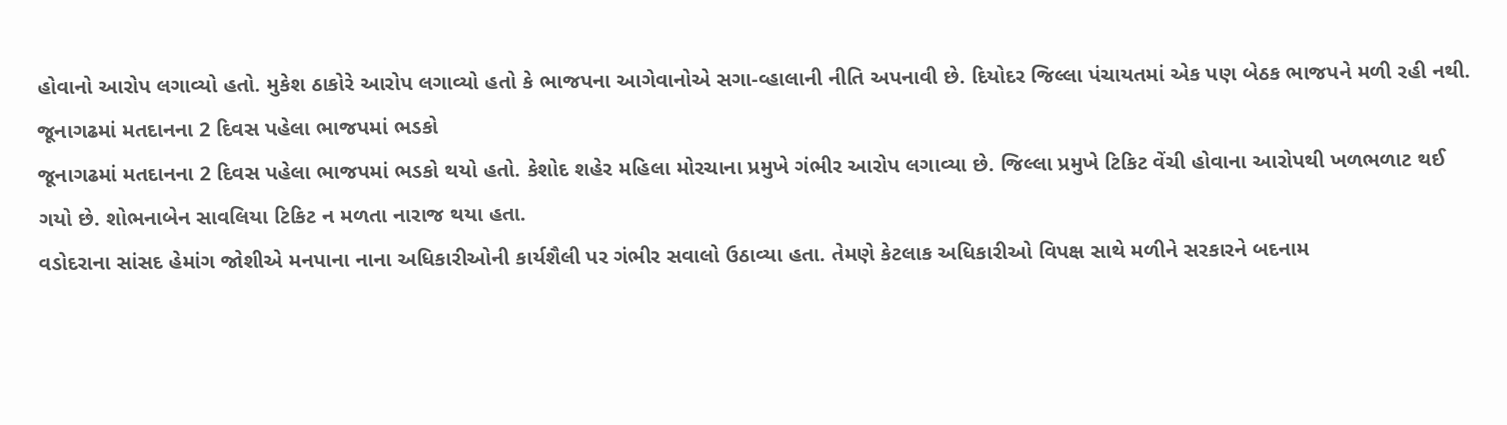હોવાનો આરોપ લગાવ્યો હતો. મુકેશ ઠાકોરે આરોપ લગાવ્યો હતો કે ભાજપના આગેવાનોએ સગા-વ્હાલાની નીતિ અપનાવી છે. દિયોદર જિલ્લા પંચાયતમાં એક પણ બેઠક ભાજપને મળી રહી નથી.
જૂનાગઢમાં મતદાનના 2 દિવસ પહેલા ભાજપમાં ભડકો
જૂનાગઢમાં મતદાનના 2 દિવસ પહેલા ભાજપમાં ભડકો થયો હતો. કેશોદ શહેર મહિલા મોરચાના પ્રમુખે ગંભીર આરોપ લગાવ્યા છે. જિલ્લા પ્રમુખે ટિકિટ વેંચી હોવાના આરોપથી ખળભળાટ થઈ ગયો છે. શોભનાબેન સાવલિયા ટિકિટ ન મળતા નારાજ થયા હતા.
વડોદરાના સાંસદ હેમાંગ જોશીએ મનપાના નાના અધિકારીઓની કાર્યશૈલી પર ગંભીર સવાલો ઉઠાવ્યા હતા. તેમણે કેટલાક અધિકારીઓ વિપક્ષ સાથે મળીને સરકારને બદનામ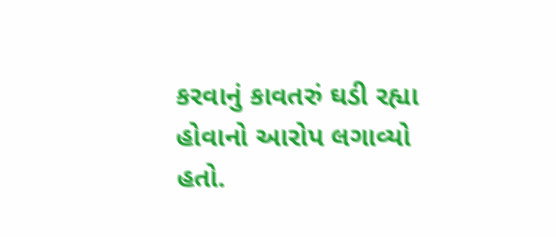કરવાનું કાવતરું ઘડી રહ્યા હોવાનો આરોપ લગાવ્યો હતો.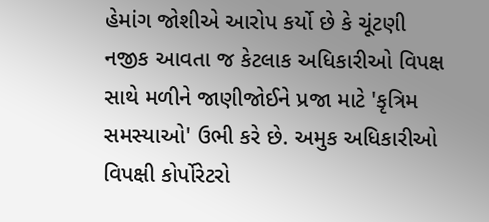હેમાંગ જોશીએ આરોપ કર્યો છે કે ચૂંટણી નજીક આવતા જ કેટલાક અધિકારીઓ વિપક્ષ સાથે મળીને જાણીજોઈને પ્રજા માટે 'કૃત્રિમ સમસ્યાઓ' ઉભી કરે છે. અમુક અધિકારીઓ વિપક્ષી કોર્પોરેટરો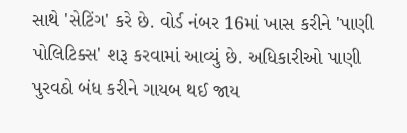સાથે 'સેટિંગ' કરે છે. વોર્ડ નંબર 16માં ખાસ કરીને 'પાણી પોલિટિક્સ' શરૂ કરવામાં આવ્યું છે. અધિકારીઓ પાણી પુરવઠો બંધ કરીને ગાયબ થઈ જાય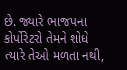છે. જ્યારે ભાજપના કોર્પોરેટરો તેમને શોધે ત્યારે તેઓ મળતા નથી,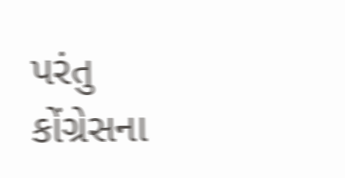પરંતુ કોંગ્રેસના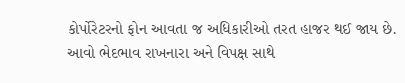કોર્પોરેટરનો ફોન આવતા જ અધિકારીઓ તરત હાજર થઈ જાય છે. આવો ભેદભાવ રાખનારા અને વિપક્ષ સાથે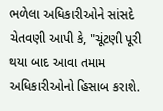ભળેલા અધિકારીઓને સાંસદે ચેતવણી આપી કે, "ચૂંટણી પૂરી થયા બાદ આવા તમામ અધિકારીઓનો હિસાબ કરાશે.